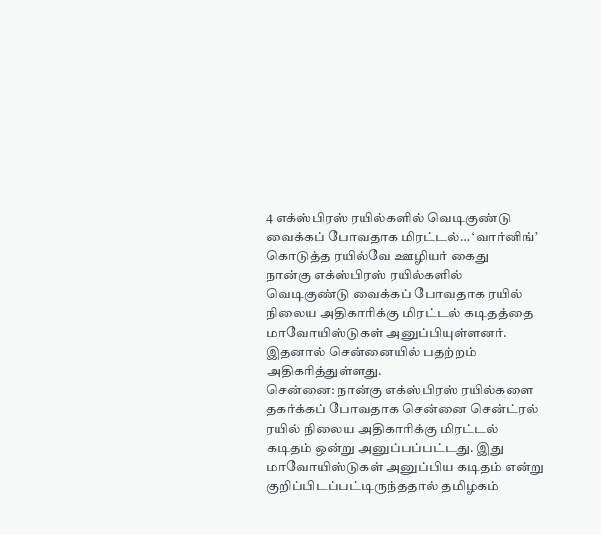4 எக்ஸ்பிரஸ் ரயில்களில் வெடிகுண்டு வைக்கப் போவதாக மிரட்டல்… ‘வார்னிங்’ கொடுத்த ரயில்வே ஊழியர் கைது
நான்கு எக்ஸ்பிரஸ் ரயில்களில் வெடிகுண்டு வைக்கப் போவதாக ரயில் நிலைய அதிகாரிக்கு மிரட்டல் கடிதத்தை மாவோயிஸ்டுகள் அனுப்பியுள்ளனர். இதனால் சென்னையில் பதற்றம் அதிகரித்துள்ளது.
சென்னை: நான்கு எக்ஸ்பிரஸ் ரயில்களை தகர்க்கப் போவதாக சென்னை சென்ட்ரல் ரயில் நிலைய அதிகாரிக்கு மிரட்டல் கடிதம் ஒன்று அனுப்பப்பட்டது. இது மாவோயிஸ்டுகள் அனுப்பிய கடிதம் என்று குறிப்பிடப்பட்டிருந்ததால் தமிழகம்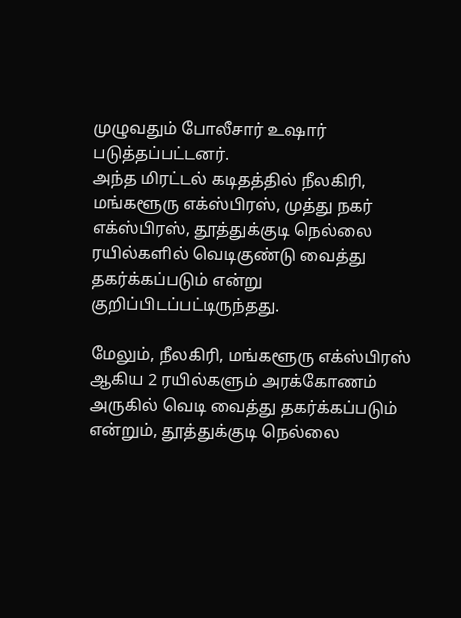முழுவதும் போலீசார் உஷார் படுத்தப்பட்டனர்.
அந்த மிரட்டல் கடிதத்தில் நீலகிரி, மங்களூரு எக்ஸ்பிரஸ், முத்து நகர் எக்ஸ்பிரஸ், தூத்துக்குடி நெல்லை ரயில்களில் வெடிகுண்டு வைத்து தகர்க்கப்படும் என்று குறிப்பிடப்பட்டிருந்தது.

மேலும், நீலகிரி, மங்களூரு எக்ஸ்பிரஸ் ஆகிய 2 ரயில்களும் அரக்கோணம் அருகில் வெடி வைத்து தகர்க்கப்படும் என்றும், தூத்துக்குடி நெல்லை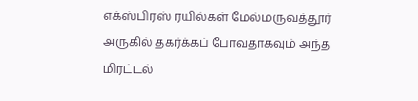எக்ஸ்பிரஸ் ரயில்கள் மேல்மருவத்தூர் அருகில் தகர்க்கப் போவதாகவும் அந்த மிரட்டல்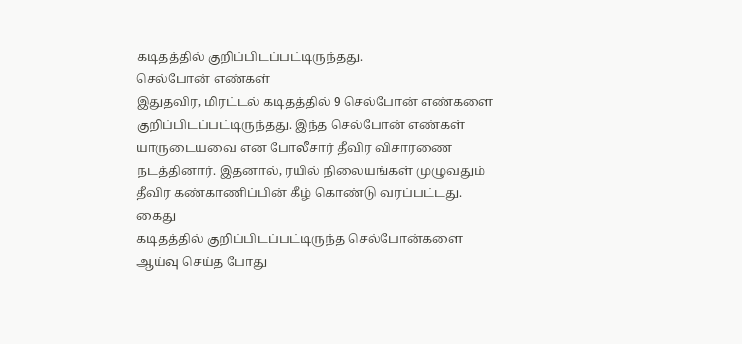கடிதத்தில் குறிப்பிடப்பட்டிருந்தது.
செல்போன் எண்கள்
இதுதவிர, மிரட்டல் கடிதத்தில் 9 செல்போன் எண்களை குறிப்பிடப்பட்டிருந்தது. இந்த செல்போன் எண்கள் யாருடையவை என போலீசார் தீவிர விசாரணை நடத்தினார். இதனால், ரயில் நிலையங்கள் முழுவதும் தீவிர கண்காணிப்பின் கீழ் கொண்டு வரப்பட்டது.
கைது
கடிதத்தில் குறிப்பிடப்பட்டிருந்த செல்போன்களை ஆய்வு செய்த போது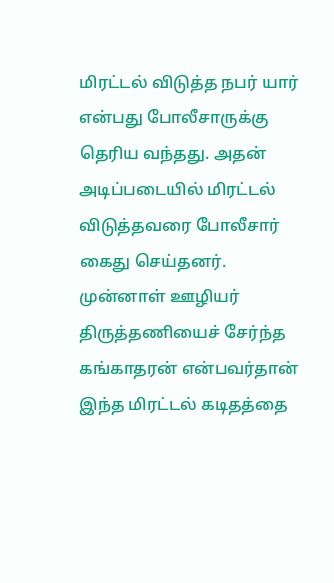மிரட்டல் விடுத்த நபர் யார் என்பது போலீசாருக்கு தெரிய வந்தது. அதன் அடிப்படையில் மிரட்டல் விடுத்தவரை போலீசார் கைது செய்தனர்.
முன்னாள் ஊழியர்
திருத்தணியைச் சேர்ந்த கங்காதரன் என்பவர்தான் இந்த மிரட்டல் கடிதத்தை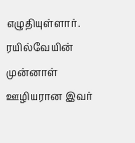எழுதியுள்ளார். ரயில்வேயின் முன்னாள் ஊழியரான இவர்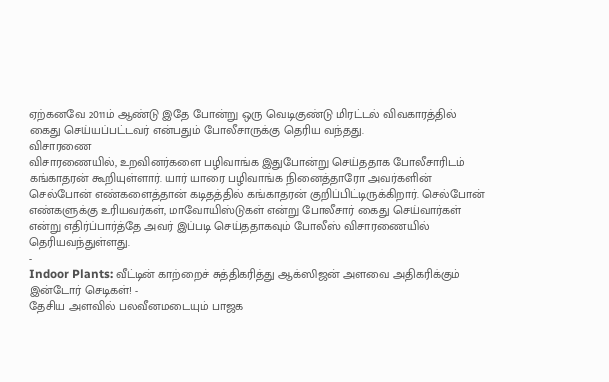ஏற்கனவே 2011ம் ஆண்டு இதே போன்று ஒரு வெடிகுண்டு மிரட்டல் விவகாரத்தில் கைது செய்யப்பட்டவர் என்பதும் போலீசாருக்கு தெரிய வந்தது.
விசாரணை
விசாரணையில், உறவினர்களை பழிவாங்க இதுபோன்று செய்ததாக போலீசாரிடம் கங்காதரன் கூறியுள்ளார். யார் யாரை பழிவாங்க நினைத்தாரோ அவர்களின் செல்போன் எண்களைத்தான் கடிதத்தில் கங்காதரன் குறிப்பிட்டிருக்கிறார். செல்போன் எண்களுக்கு உரியவர்கள், மாவோயிஸ்டுகள் என்று போலீசார் கைது செய்வார்கள் என்று எதிர்ப்பார்த்தே அவர் இப்படி செய்ததாகவும் போலீஸ் விசாரணையில் தெரியவந்துள்ளது.
-
Indoor Plants: வீட்டின் காற்றைச் சுத்திகரித்து ஆக்ஸிஜன் அளவை அதிகரிக்கும் இன்டோர் செடிகள்! -
தேசிய அளவில் பலவீனமடையும் பாஜக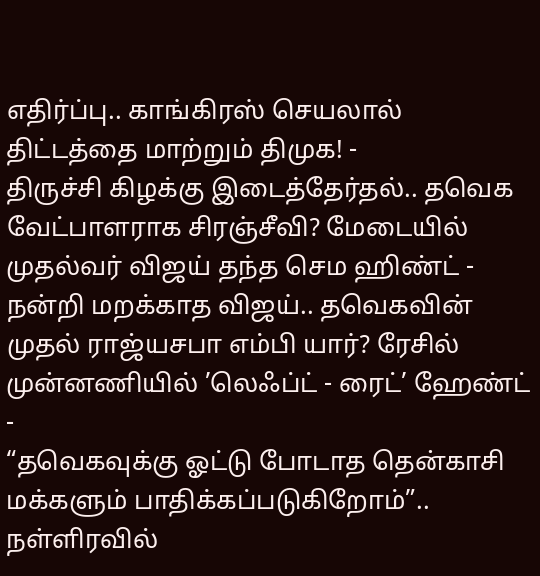எதிர்ப்பு.. காங்கிரஸ் செயலால் திட்டத்தை மாற்றும் திமுக! -
திருச்சி கிழக்கு இடைத்தேர்தல்.. தவெக வேட்பாளராக சிரஞ்சீவி? மேடையில் முதல்வர் விஜய் தந்த செம ஹிண்ட் -
நன்றி மறக்காத விஜய்.. தவெகவின் முதல் ராஜ்யசபா எம்பி யார்? ரேசில் முன்னணியில் ’லெஃப்ட் - ரைட்’ ஹேண்ட் -
“தவெகவுக்கு ஓட்டு போடாத தென்காசி மக்களும் பாதிக்கப்படுகிறோம்”.. நள்ளிரவில்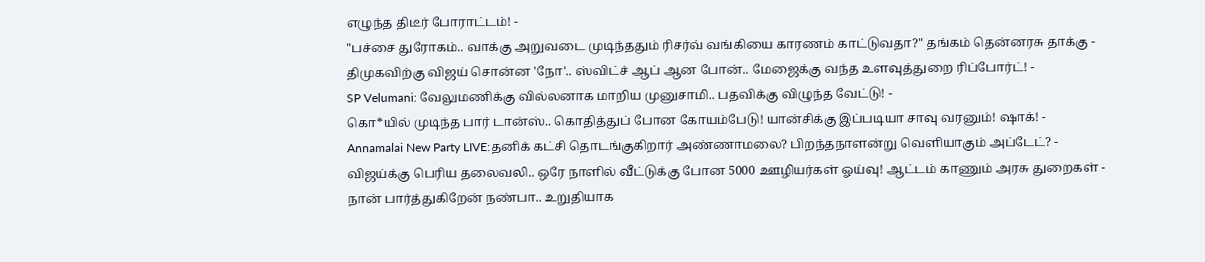எழுந்த திடீர் போராட்டம்! -
"பச்சை துரோகம்.. வாக்கு அறுவடை முடிந்ததும் ரிசர்வ் வங்கியை காரணம் காட்டுவதா?" தங்கம் தென்னரசு தாக்கு -
திமுகவிற்கு விஜய் சொன்ன 'நோ'.. ஸ்விட்ச் ஆப் ஆன போன்.. மேஜைக்கு வந்த உளவுத்துறை ரிப்போர்ட்! -
SP Velumani: வேலுமணிக்கு வில்லனாக மாறிய முனுசாமி.. பதவிக்கு விழுந்த வேட்டு! -
கொ*யில் முடிந்த பார் டான்ஸ்.. கொதித்துப் போன கோயம்பேடு! யான்சிக்கு இப்படியா சாவு வரனும்! ஷாக்! -
Annamalai New Party LIVE:தனிக் கட்சி தொடங்குகிறார் அண்ணாமலை? பிறந்தநாளன்று வெளியாகும் அப்டேட்? -
விஜய்க்கு பெரிய தலைவலி.. ஒரே நாளில் வீட்டுக்கு போன 5000 ஊழியர்கள் ஓய்வு! ஆட்டம் காணும் அரசு துறைகள் -
நான் பார்த்துகிறேன் நண்பா.. உறுதியாக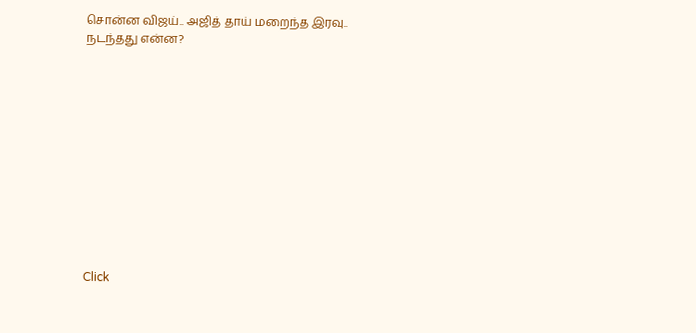சொன்ன விஜய்.. அஜித் தாய் மறைந்த இரவு.. நடந்தது என்ன?












Click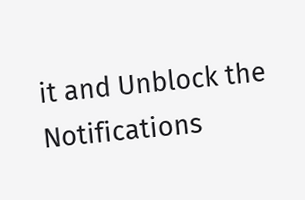it and Unblock the Notifications